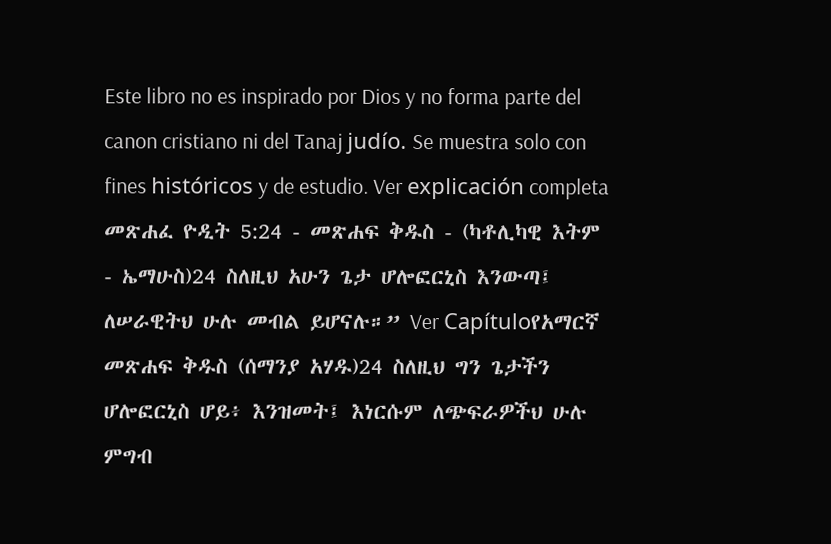Este libro no es inspirado por Dios y no forma parte del canon cristiano ni del Tanaj judío. Se muestra solo con fines históricos y de estudio. Ver explicación completa መጽሐፈ ዮዲት 5:24 - መጽሐፍ ቅዱስ - (ካቶሊካዊ እትም - ኤማሁስ)24 ስለዚህ አሁን ጌታ ሆሎፎርኒስ እንውጣ፤ ለሠራዊትህ ሁሉ መብል ይሆናሉ።” Ver Capítuloየአማርኛ መጽሐፍ ቅዱስ (ሰማንያ አሃዱ)24 ስለዚህ ግን ጌታችን ሆሎፎርኒስ ሆይ፥ እንዝመት፤ እነርሱም ለጭፍራዎችህ ሁሉ ምግብ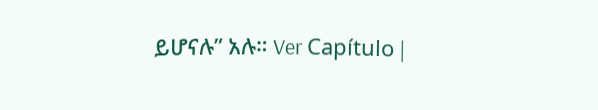ይሆናሉ” አሉ። Ver Capítulo |